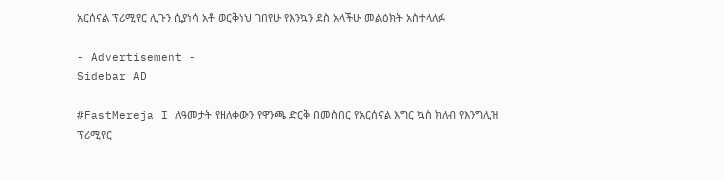አርሰናል ፕሪሚየር ሊጉን ሲያነሳ አቶ ወርቅነህ ገበየሁ የእንኳን ደስ አላችሁ መልዕክት አስተላለፉ

- Advertisement -
Sidebar AD

#FastMereja I ለዓመታት የዘለቀውን የዋንጫ ድርቅ በመስበር የአርሰናል እግር ኳስ ክለብ የእንግሊዝ ፕሪሚየር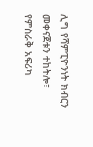ሊግ የሻምፒዮንነት ክብርን መቀናጀቱን ተከትሎ፣ የምስራቅ አፍሪካ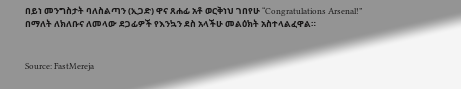በይነ መንግስታት ባለስልጣን (ኢጋድ) ዋና ጸሐፊ አቶ ወርቅነህ ገበየሁ “Congratulations Arsenal!” በማለት ለክለቡና ለመላው ደጋፊዎች የእንኳን ደስ አላችሁ መልዕክት አስተላልፈዋል።


Source: FastMereja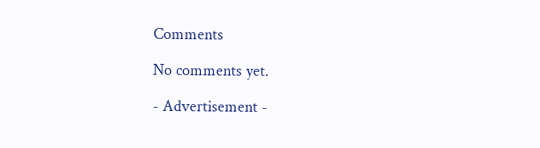Comments

No comments yet.

- Advertisement -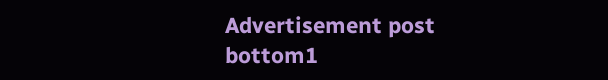Advertisement post bottom1